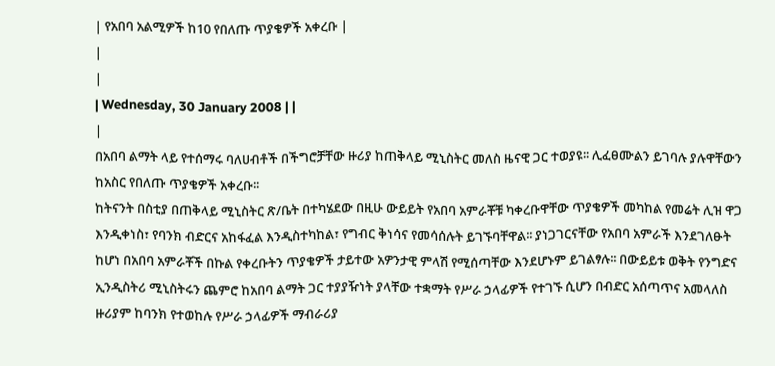| የአበባ አልሚዎች ከ10 የበለጡ ጥያቄዎች አቀረቡ |
|
|
| Wednesday, 30 January 2008 | |
|
በአበባ ልማት ላይ የተሰማሩ ባለሀብቶች በችግሮቻቸው ዙሪያ ከጠቅላይ ሚኒስትር መለስ ዜናዊ ጋር ተወያዩ፡፡ ሊፈፀሙልን ይገባሉ ያሉዋቸውን ከአስር የበለጡ ጥያቄዎች አቀረቡ፡፡
ከትናንት በስቲያ በጠቅላይ ሚኒስትር ጽ/ቤት በተካሄደው በዚሁ ውይይት የአበባ አምራቾቹ ካቀረቡዋቸው ጥያቄዎች መካከል የመሬት ሊዝ ዋጋ እንዲቀነስ፣ የባንክ ብድርና አከፋፈል እንዲስተካከል፣ የግብር ቅነሳና የመሳሰሉት ይገኙባቸዋል፡፡ ያነጋገርናቸው የአበባ አምራች እንደገለፁት ከሆነ በአበባ አምራቾች በኩል የቀረቡትን ጥያቄዎች ታይተው አዎንታዊ ምላሽ የሚሰጣቸው እንደሆኑም ይገልፃሉ፡፡ በውይይቱ ወቅት የንግድና ኢንዲስትሪ ሚኒስትሩን ጨምሮ ከአበባ ልማት ጋር ተያያዥነት ያላቸው ተቋማት የሥራ ኃላፊዎች የተገኙ ሲሆን በብድር አሰጣጥና አመላለስ ዙሪያም ከባንክ የተወከሉ የሥራ ኃላፊዎች ማብራሪያ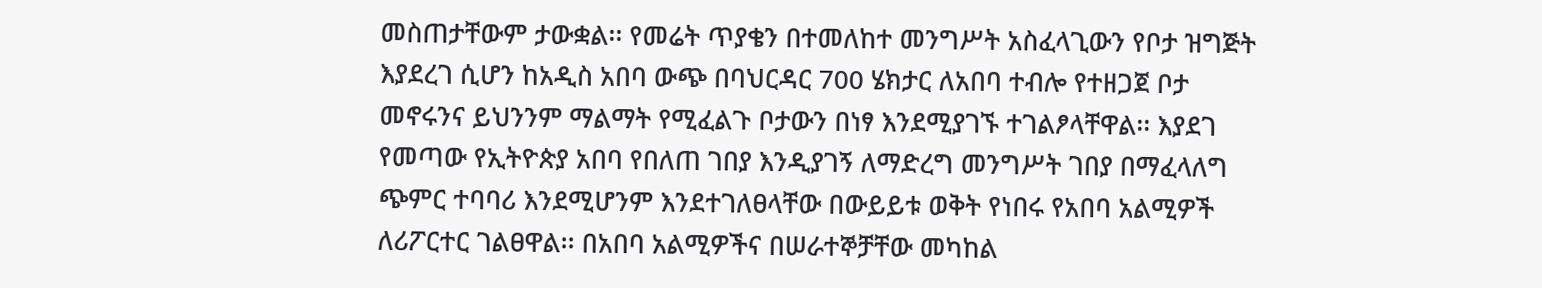መስጠታቸውም ታውቋል፡፡ የመሬት ጥያቄን በተመለከተ መንግሥት አስፈላጊውን የቦታ ዝግጅት እያደረገ ሲሆን ከአዲስ አበባ ውጭ በባህርዳር 700 ሄክታር ለአበባ ተብሎ የተዘጋጀ ቦታ መኖሩንና ይህንንም ማልማት የሚፈልጉ ቦታውን በነፃ እንደሚያገኙ ተገልፆላቸዋል፡፡ እያደገ የመጣው የኢትዮጵያ አበባ የበለጠ ገበያ እንዲያገኝ ለማድረግ መንግሥት ገበያ በማፈላለግ ጭምር ተባባሪ እንደሚሆንም እንደተገለፀላቸው በውይይቱ ወቅት የነበሩ የአበባ አልሚዎች ለሪፖርተር ገልፀዋል፡፡ በአበባ አልሚዎችና በሠራተኞቻቸው መካከል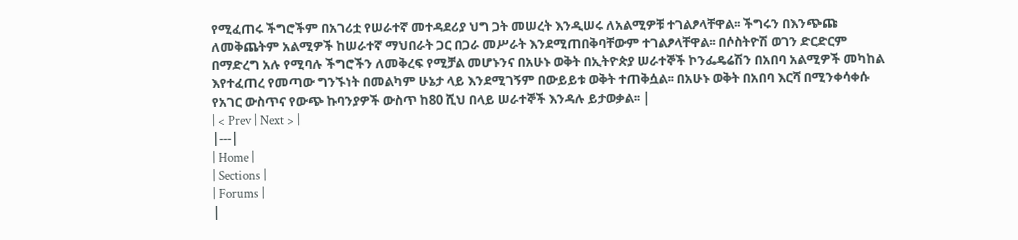የሚፈጠሩ ችግሮችም በአገሪቷ የሠራተኛ መተዳደሪያ ህግ ጋት መሠረት እንዲሠሩ ለአልሚዎቹ ተገልፆላቸዋል፡፡ ችግሩን በእንጭጩ ለመቅጨትም አልሚዎች ከሠራተኛ ማህበራት ጋር በጋራ መሥራት እንደሚጠበቅባቸውም ተገልፆላቸዋል፡፡ በሶስትዮሽ ወገን ድርድርም በማድረግ አሉ የሚባሉ ችግሮችን ለመቅረፍ የሚቻል መሆኑንና በአሁኑ ወቅት በኢትዮጵያ ሠራተኞች ኮንፌዴሬሽን በአበባ አልሚዎች መካከል እየተፈጠረ የመጣው ግንኙነት በመልካም ሁኔታ ላይ እንደሚገኝም በውይይቱ ወቅት ተጠቅሷል፡፡ በአሁኑ ወቅት በአበባ እርሻ በሚንቀሳቀሱ የአገር ውስጥና የውጭ ኩባንያዎች ውስጥ ከ80 ሺህ በላይ ሠራተኞች እንዳሉ ይታወቃል፡፡ |
| < Prev | Next > |
|---|
| Home |
| Sections |
| Forums |
|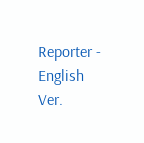Reporter - English Ver.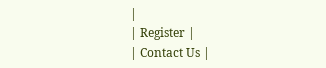|
| Register |
| Contact Us |